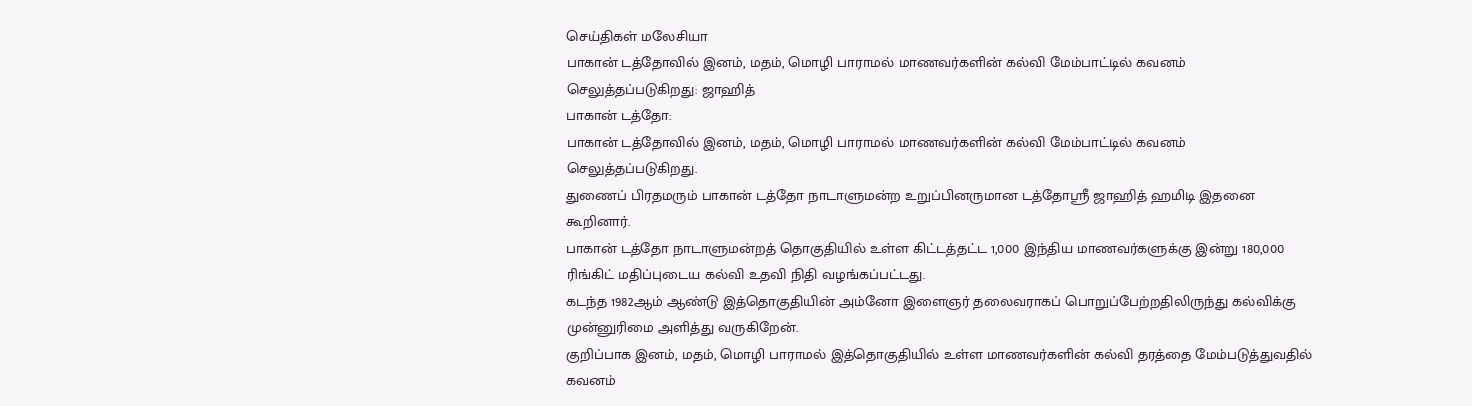செய்திகள் மலேசியா
பாகான் டத்தோவில் இனம், மதம், மொழி பாராமல் மாணவர்களின் கல்வி மேம்பாட்டில் கவனம் செலுத்தப்படுகிறது: ஜாஹித்
பாகான் டத்தோ:
பாகான் டத்தோவில் இனம், மதம், மொழி பாராமல் மாணவர்களின் கல்வி மேம்பாட்டில் கவனம் செலுத்தப்படுகிறது.
துணைப் பிரதமரும் பாகான் டத்தோ நாடாளுமன்ற உறுப்பினருமான டத்தோஸ்ரீ ஜாஹித் ஹமிடி இதனை கூறினார்.
பாகான் டத்தோ நாடாளுமன்றத் தொகுதியில் உள்ள கிட்டத்தட்ட 1,000 இந்திய மாணவர்களுக்கு இன்று 180,000 ரிங்கிட் மதிப்புடைய கல்வி உதவி நிதி வழங்கப்பட்டது.
கடந்த 1982ஆம் ஆண்டு இத்தொகுதியின் அம்னோ இளைஞர் தலைவராகப் பொறுப்பேற்றதிலிருந்து கல்விக்கு முன்னுரிமை அளித்து வருகிறேன்.
குறிப்பாக இனம், மதம், மொழி பாராமல் இத்தொகுதியில் உள்ள மாணவர்களின் கல்வி தரத்தை மேம்படுத்துவதில் கவனம்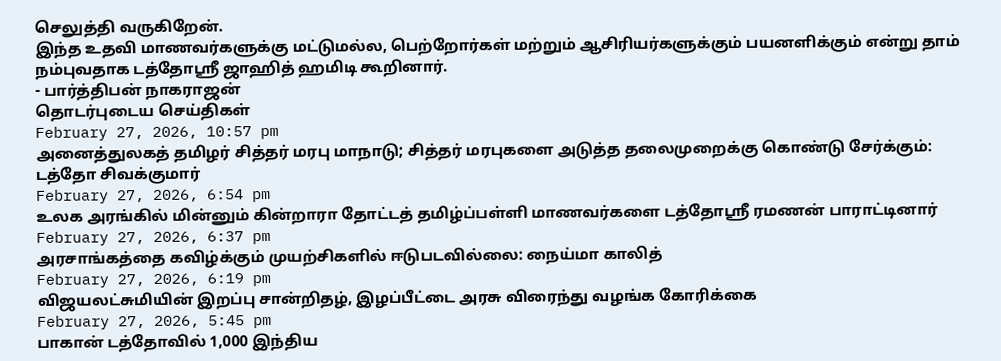செலுத்தி வருகிறேன்.
இந்த உதவி மாணவர்களுக்கு மட்டுமல்ல, பெற்றோர்கள் மற்றும் ஆசிரியர்களுக்கும் பயனளிக்கும் என்று தாம் நம்புவதாக டத்தோஸ்ரீ ஜாஹித் ஹமிடி கூறினார்.
- பார்த்திபன் நாகராஜன்
தொடர்புடைய செய்திகள்
February 27, 2026, 10:57 pm
அனைத்துலகத் தமிழர் சித்தர் மரபு மாநாடு; சித்தர் மரபுகளை அடுத்த தலைமுறைக்கு கொண்டு சேர்க்கும்: டத்தோ சிவக்குமார்
February 27, 2026, 6:54 pm
உலக அரங்கில் மின்னும் கின்றாரா தோட்டத் தமிழ்ப்பள்ளி மாணவர்களை டத்தோஸ்ரீ ரமணன் பாராட்டினார்
February 27, 2026, 6:37 pm
அரசாங்கத்தை கவிழ்க்கும் முயற்சிகளில் ஈடுபடவில்லை: நைய்மா காலித்
February 27, 2026, 6:19 pm
விஜயலட்சுமியின் இறப்பு சான்றிதழ், இழப்பீட்டை அரசு விரைந்து வழங்க கோரிக்கை
February 27, 2026, 5:45 pm
பாகான் டத்தோவில் 1,000 இந்திய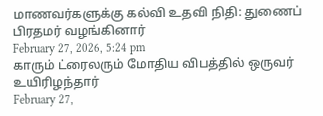மாணவர்களுக்கு கல்வி உதவி நிதி: துணைப் பிரதமர் வழங்கினார்
February 27, 2026, 5:24 pm
காரும் ட்ரைலரும் மோதிய விபத்தில் ஒருவர் உயிரிழந்தார்
February 27,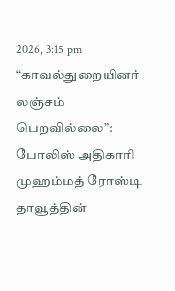2026, 3:15 pm
“காவல்துறையினர் லஞ்சம் பெறவில்லை”: போலிஸ் அதிகாரி முஹம்மத் ரோஸ்டி தாவூத்தின்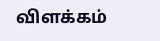விளக்கம்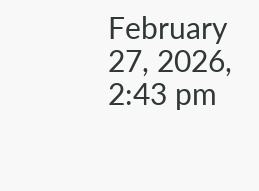February 27, 2026, 2:43 pm